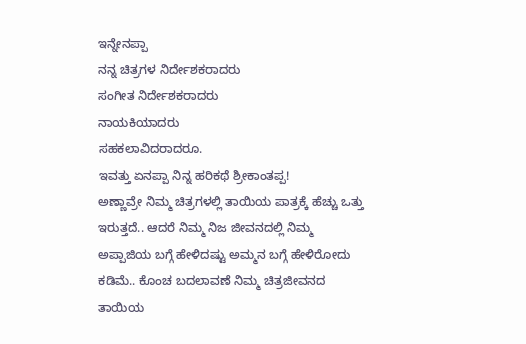ಇನ್ನೇನಪ್ಪಾ
ನನ್ನ ಚಿತ್ರಗಳ ನಿರ್ದೇಶಕರಾದರು
ಸಂಗೀತ ನಿರ್ದೇಶಕರಾದರು
ನಾಯಕಿಯಾದರು
ಸಹಕಲಾವಿದರಾದರೂ.
ಇವತ್ತು ಏನಪ್ಪಾ ನಿನ್ನ ಹರಿಕಥೆ ಶ್ರೀಕಾಂತಪ್ಪ!
ಅಣ್ಣಾವ್ರೇ ನಿಮ್ಮ ಚಿತ್ರಗಳಲ್ಲಿ ತಾಯಿಯ ಪಾತ್ರಕ್ಕೆ ಹೆಚ್ಚು ಒತ್ತು ಇರುತ್ತದೆ.. ಆದರೆ ನಿಮ್ಮ ನಿಜ ಜೀವನದಲ್ಲಿ ನಿಮ್ಮ ಅಪ್ಪಾಜಿಯ ಬಗ್ಗೆ ಹೇಳಿದಷ್ಟು ಅಮ್ಮನ ಬಗ್ಗೆ ಹೇಳಿರೋದು ಕಡಿಮೆ.. ಕೊಂಚ ಬದಲಾವಣೆ ನಿಮ್ಮ ಚಿತ್ರಜೀವನದ ತಾಯಿಯ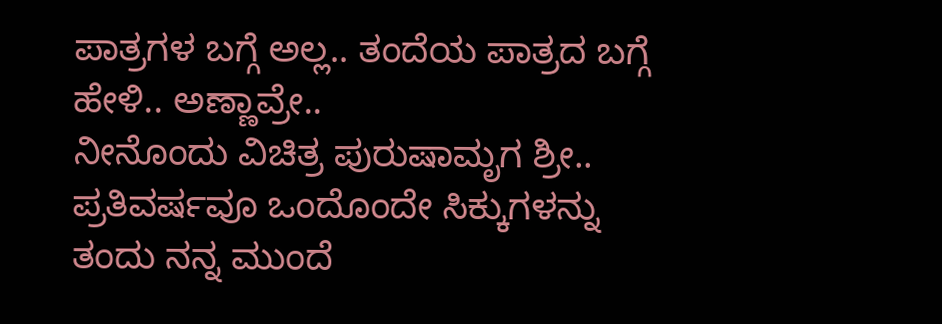ಪಾತ್ರಗಳ ಬಗ್ಗೆ ಅಲ್ಲ.. ತಂದೆಯ ಪಾತ್ರದ ಬಗ್ಗೆ ಹೇಳಿ.. ಅಣ್ಣಾವ್ರೇ..
ನೀನೊಂದು ವಿಚಿತ್ರ ಪುರುಷಾಮೃಗ ಶ್ರೀ.. ಪ್ರತಿವರ್ಷವೂ ಒಂದೊಂದೇ ಸಿಕ್ಕುಗಳನ್ನು ತಂದು ನನ್ನ ಮುಂದೆ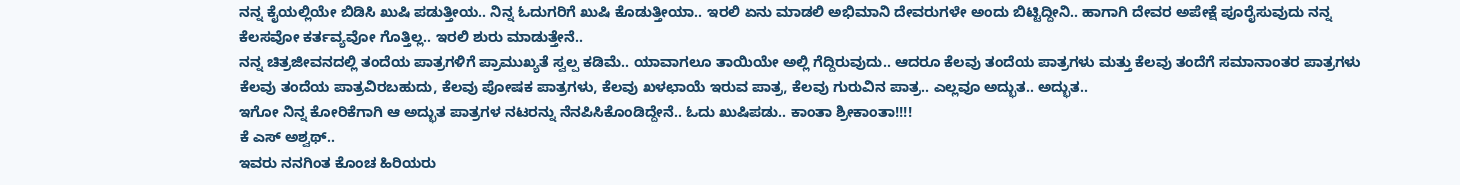ನನ್ನ ಕೈಯಲ್ಲಿಯೇ ಬಿಡಿಸಿ ಖುಷಿ ಪಡುತ್ತೀಯ.. ನಿನ್ನ ಓದುಗರಿಗೆ ಖುಷಿ ಕೊಡುತ್ತೀಯಾ.. ಇರಲಿ ಏನು ಮಾಡಲಿ ಅಭಿಮಾನಿ ದೇವರುಗಳೇ ಅಂದು ಬಿಟ್ಟಿದ್ದೀನಿ.. ಹಾಗಾಗಿ ದೇವರ ಅಪೇಕ್ಷೆ ಪೂರೈಸುವುದು ನನ್ನ ಕೆಲಸವೋ ಕರ್ತವ್ಯವೋ ಗೊತ್ತಿಲ್ಲ.. ಇರಲಿ ಶುರು ಮಾಡುತ್ತೇನೆ..
ನನ್ನ ಚಿತ್ರಜೀವನದಲ್ಲಿ ತಂದೆಯ ಪಾತ್ರಗಳಿಗೆ ಪ್ರಾಮುಖ್ಯತೆ ಸ್ವಲ್ಪ ಕಡಿಮೆ.. ಯಾವಾಗಲೂ ತಾಯಿಯೇ ಅಲ್ಲಿ ಗೆದ್ದಿರುವುದು.. ಆದರೂ ಕೆಲವು ತಂದೆಯ ಪಾತ್ರಗಳು ಮತ್ತು ಕೆಲವು ತಂದೆಗೆ ಸಮಾನಾಂತರ ಪಾತ್ರಗಳು ಕೆಲವು ತಂದೆಯ ಪಾತ್ರವಿರಬಹುದು, ಕೆಲವು ಪೋಷಕ ಪಾತ್ರಗಳು, ಕೆಲವು ಖಳಛಾಯೆ ಇರುವ ಪಾತ್ರ, ಕೆಲವು ಗುರುವಿನ ಪಾತ್ರ.. ಎಲ್ಲವೂ ಅದ್ಭುತ.. ಅದ್ಭುತ..
ಇಗೋ ನಿನ್ನ ಕೋರಿಕೆಗಾಗಿ ಆ ಅದ್ಭುತ ಪಾತ್ರಗಳ ನಟರನ್ನು ನೆನಪಿಸಿಕೊಂಡಿದ್ದೇನೆ.. ಓದು ಖುಷಿಪಡು.. ಕಾಂತಾ ಶ್ರೀಕಾಂತಾ!!!!
ಕೆ ಎಸ್ ಅಶ್ವಥ್..
ಇವರು ನನಗಿಂತ ಕೊಂಚ ಹಿರಿಯರು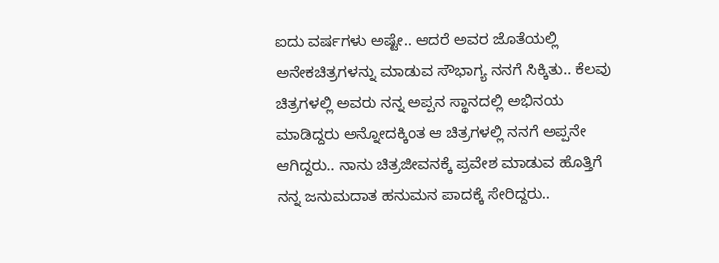ಐದು ವರ್ಷಗಳು ಅಷ್ಟೇ.. ಆದರೆ ಅವರ ಜೊತೆಯಲ್ಲಿ ಅನೇಕಚಿತ್ರಗಳನ್ನು ಮಾಡುವ ಸೌಭಾಗ್ಯ ನನಗೆ ಸಿಕ್ಕಿತು.. ಕೆಲವು ಚಿತ್ರಗಳಲ್ಲಿ ಅವರು ನನ್ನ ಅಪ್ಪನ ಸ್ಥಾನದಲ್ಲಿ ಅಭಿನಯ ಮಾಡಿದ್ದರು ಅನ್ನೋದಕ್ಕಿಂತ ಆ ಚಿತ್ರಗಳಲ್ಲಿ ನನಗೆ ಅಪ್ಪನೇ ಆಗಿದ್ದರು.. ನಾನು ಚಿತ್ರಜೀವನಕ್ಕೆ ಪ್ರವೇಶ ಮಾಡುವ ಹೊತ್ತಿಗೆ ನನ್ನ ಜನುಮದಾತ ಹನುಮನ ಪಾದಕ್ಕೆ ಸೇರಿದ್ದರು..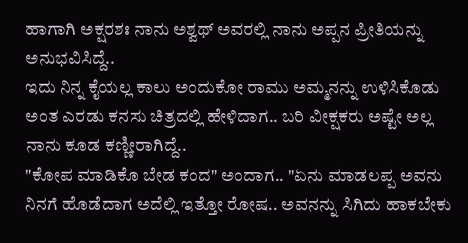ಹಾಗಾಗಿ ಅಕ್ಷರಶಃ ನಾನು ಅಶ್ವಥ್ ಅವರಲ್ಲಿ ನಾನು ಅಪ್ಪನ ಪ್ರೀತಿಯನ್ನು ಅನುಭವಿಸಿದ್ದೆ..
ಇದು ನಿನ್ನ ಕೈಯಲ್ಲ ಕಾಲು ಅಂದುಕೋ ರಾಮು ಅಮ್ಮನನ್ನು ಉಳಿಸಿಕೊಡು ಅಂತ ಎರಡು ಕನಸು ಚಿತ್ರದಲ್ಲಿ ಹೇಳಿದಾಗ.. ಬರಿ ವೀಕ್ಷಕರು ಅಷ್ಟೇ ಅಲ್ಲ ನಾನು ಕೂಡ ಕಣ್ಣೀರಾಗಿದ್ದೆ..
"ಕೋಪ ಮಾಡಿಕೊ ಬೇಡ ಕಂದ" ಅಂದಾಗ.. "ಏನು ಮಾಡಲಪ್ಪ ಅವನು ನಿನಗೆ ಹೊಡೆದಾಗ ಅದೆಲ್ಲಿ ಇತ್ತೋ ರೋಷ.. ಅವನನ್ನು ಸಿಗಿದು ಹಾಕಬೇಕು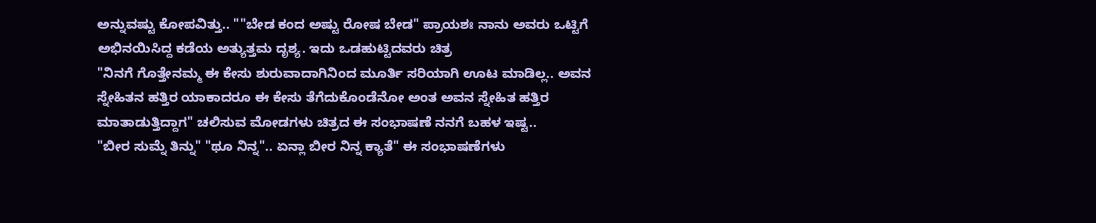ಅನ್ನುವಷ್ಟು ಕೋಪವಿತ್ತು.. ""ಬೇಡ ಕಂದ ಅಷ್ಟು ರೋಷ ಬೇಡ" ಪ್ರಾಯಶಃ ನಾನು ಅವರು ಒಟ್ಟಿಗೆ ಅಭಿನಯಿಸಿದ್ದ ಕಡೆಯ ಅತ್ಯುತ್ತಮ ದೃಶ್ಯ. ಇದು ಒಡಹುಟ್ಟಿದವರು ಚಿತ್ರ
"ನಿನಗೆ ಗೊತ್ತೇನಮ್ಮ ಈ ಕೇಸು ಶುರುವಾದಾಗಿನಿಂದ ಮೂರ್ತಿ ಸರಿಯಾಗಿ ಊಟ ಮಾಡಿಲ್ಲ.. ಅವನ ಸ್ನೇಹಿತನ ಹತ್ತಿರ ಯಾಕಾದರೂ ಈ ಕೇಸು ತೆಗೆದುಕೊಂಡೆನೋ ಅಂತ ಅವನ ಸ್ನೇಹಿತ ಹತ್ತಿರ ಮಾತಾಡುತ್ತಿದ್ದಾಗ" ಚಲಿಸುವ ಮೋಡಗಳು ಚಿತ್ರದ ಈ ಸಂಭಾಷಣೆ ನನಗೆ ಬಹಳ ಇಷ್ಟ..
"ಬೀರ ಸುಮ್ನೆ ತಿನ್ನು" "ಥೂ ನಿನ್ನ".. ಏನ್ಲಾ ಬೀರ ನಿನ್ನ ಕ್ಯಾತೆ" ಈ ಸಂಭಾಷಣೆಗಳು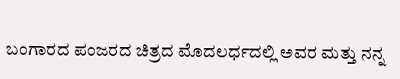ಬಂಗಾರದ ಪಂಜರದ ಚಿತ್ರದ ಮೊದಲರ್ಧದಲ್ಲಿ ಅವರ ಮತ್ತು ನನ್ನ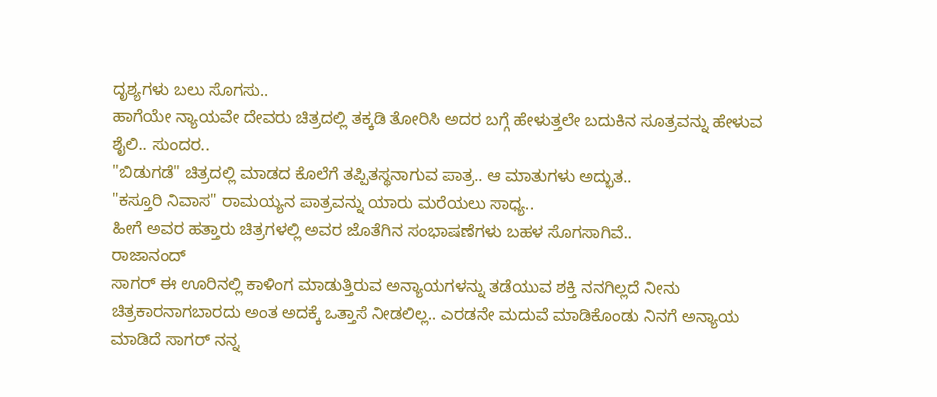ದೃಶ್ಯಗಳು ಬಲು ಸೊಗಸು..
ಹಾಗೆಯೇ ನ್ಯಾಯವೇ ದೇವರು ಚಿತ್ರದಲ್ಲಿ ತಕ್ಕಡಿ ತೋರಿಸಿ ಅದರ ಬಗ್ಗೆ ಹೇಳುತ್ತಲೇ ಬದುಕಿನ ಸೂತ್ರವನ್ನು ಹೇಳುವ ಶೈಲಿ.. ಸುಂದರ..
"ಬಿಡುಗಡೆ" ಚಿತ್ರದಲ್ಲಿ ಮಾಡದ ಕೊಲೆಗೆ ತಪ್ಪಿತಸ್ಥನಾಗುವ ಪಾತ್ರ.. ಆ ಮಾತುಗಳು ಅದ್ಭುತ..
"ಕಸ್ತೂರಿ ನಿವಾಸ" ರಾಮಯ್ಯನ ಪಾತ್ರವನ್ನು ಯಾರು ಮರೆಯಲು ಸಾಧ್ಯ..
ಹೀಗೆ ಅವರ ಹತ್ತಾರು ಚಿತ್ರಗಳಲ್ಲಿ ಅವರ ಜೊತೆಗಿನ ಸಂಭಾಷಣೆಗಳು ಬಹಳ ಸೊಗಸಾಗಿವೆ..
ರಾಜಾನಂದ್
ಸಾಗರ್ ಈ ಊರಿನಲ್ಲಿ ಕಾಳಿಂಗ ಮಾಡುತ್ತಿರುವ ಅನ್ಯಾಯಗಳನ್ನು ತಡೆಯುವ ಶಕ್ತಿ ನನಗಿಲ್ಲದೆ ನೀನು ಚಿತ್ರಕಾರನಾಗಬಾರದು ಅಂತ ಅದಕ್ಕೆ ಒತ್ತಾಸೆ ನೀಡಲಿಲ್ಲ.. ಎರಡನೇ ಮದುವೆ ಮಾಡಿಕೊಂಡು ನಿನಗೆ ಅನ್ಯಾಯ ಮಾಡಿದೆ ಸಾಗರ್ ನನ್ನ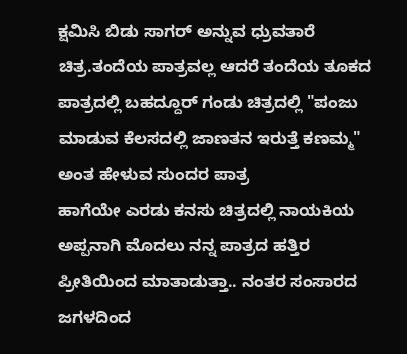ಕ್ಷಮಿಸಿ ಬಿಡು ಸಾಗರ್ ಅನ್ನುವ ಧ್ರುವತಾರೆ ಚಿತ್ರ.ತಂದೆಯ ಪಾತ್ರವಲ್ಲ ಆದರೆ ತಂದೆಯ ತೂಕದ ಪಾತ್ರದಲ್ಲಿ ಬಹದ್ದೂರ್ ಗಂಡು ಚಿತ್ರದಲ್ಲಿ "ಪಂಜು ಮಾಡುವ ಕೆಲಸದಲ್ಲಿ ಜಾಣತನ ಇರುತ್ತೆ ಕಣಮ್ಮ" ಅಂತ ಹೇಳುವ ಸುಂದರ ಪಾತ್ರ
ಹಾಗೆಯೇ ಎರಡು ಕನಸು ಚಿತ್ರದಲ್ಲಿ ನಾಯಕಿಯ ಅಪ್ಪನಾಗಿ ಮೊದಲು ನನ್ನ ಪಾತ್ರದ ಹತ್ತಿರ ಪ್ರೀತಿಯಿಂದ ಮಾತಾಡುತ್ತಾ.. ನಂತರ ಸಂಸಾರದ ಜಗಳದಿಂದ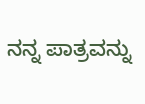ನನ್ನ ಪಾತ್ರವನ್ನು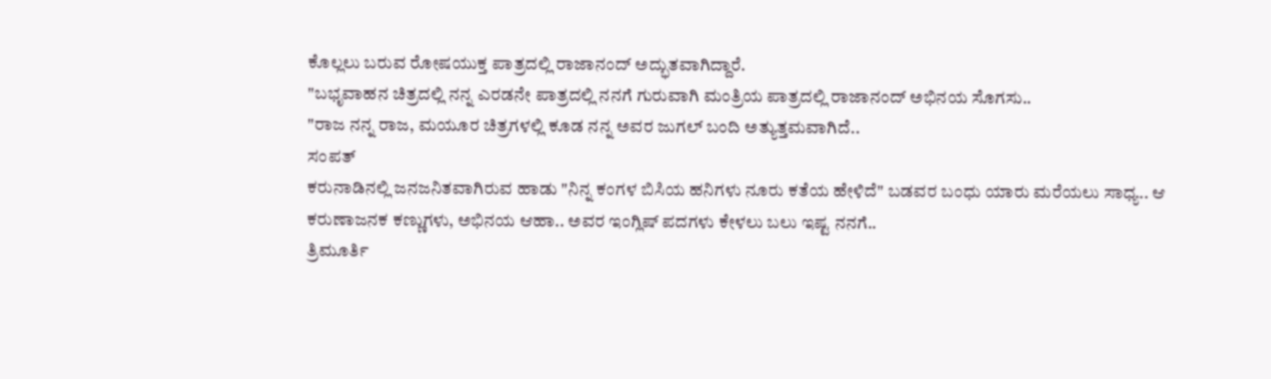ಕೊಲ್ಲಲು ಬರುವ ರೋಷಯುಕ್ತ ಪಾತ್ರದಲ್ಲಿ ರಾಜಾನಂದ್ ಅದ್ಭುತವಾಗಿದ್ದಾರೆ.
"ಬಭೃವಾಹನ ಚಿತ್ರದಲ್ಲಿ ನನ್ನ ಎರಡನೇ ಪಾತ್ರದಲ್ಲಿ ನನಗೆ ಗುರುವಾಗಿ ಮಂತ್ರಿಯ ಪಾತ್ರದಲ್ಲಿ ರಾಜಾನಂದ್ ಅಭಿನಯ ಸೊಗಸು..
"ರಾಜ ನನ್ನ ರಾಜ, ಮಯೂರ ಚಿತ್ರಗಳಲ್ಲಿ ಕೂಡ ನನ್ನ ಅವರ ಜುಗಲ್ ಬಂದಿ ಅತ್ಯುತ್ತಮವಾಗಿದೆ..
ಸಂಪತ್
ಕರುನಾಡಿನಲ್ಲಿ ಜನಜನಿತವಾಗಿರುವ ಹಾಡು "ನಿನ್ನ ಕಂಗಳ ಬಿಸಿಯ ಹನಿಗಳು ನೂರು ಕತೆಯ ಹೇಳಿದೆ" ಬಡವರ ಬಂಧು ಯಾರು ಮರೆಯಲು ಸಾಧ್ಯ.. ಆ ಕರುಣಾಜನಕ ಕಣ್ಣುಗಳು, ಅಭಿನಯ ಆಹಾ.. ಅವರ ಇಂಗ್ಲಿಷ್ ಪದಗಳು ಕೇಳಲು ಬಲು ಇಷ್ಟ ನನಗೆ..
ತ್ರಿಮೂರ್ತಿ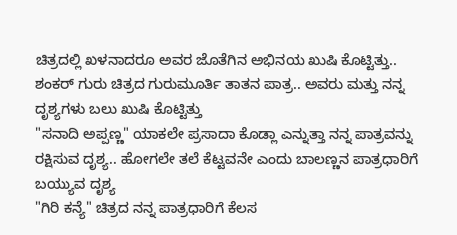ಚಿತ್ರದಲ್ಲಿ ಖಳನಾದರೂ ಅವರ ಜೊತೆಗಿನ ಅಭಿನಯ ಖುಷಿ ಕೊಟ್ಟಿತ್ತು..
ಶಂಕರ್ ಗುರು ಚಿತ್ರದ ಗುರುಮೂರ್ತಿ ತಾತನ ಪಾತ್ರ.. ಅವರು ಮತ್ತು ನನ್ನ ದೃಶ್ಯಗಳು ಬಲು ಖುಷಿ ಕೊಟ್ಟಿತ್ತು
"ಸನಾದಿ ಅಪ್ಪಣ್ಣ" ಯಾಕಲೇ ಪ್ರಸಾದಾ ಕೊಡ್ಲಾ ಎನ್ನುತ್ತಾ ನನ್ನ ಪಾತ್ರವನ್ನು ರಕ್ಷಿಸುವ ದೃಶ್ಯ.. ಹೋಗಲೇ ತಲೆ ಕೆಟ್ಟವನೇ ಎಂದು ಬಾಲಣ್ಣನ ಪಾತ್ರಧಾರಿಗೆ ಬಯ್ಯುವ ದೃಶ್ಯ
"ಗಿರಿ ಕನ್ಯೆ" ಚಿತ್ರದ ನನ್ನ ಪಾತ್ರಧಾರಿಗೆ ಕೆಲಸ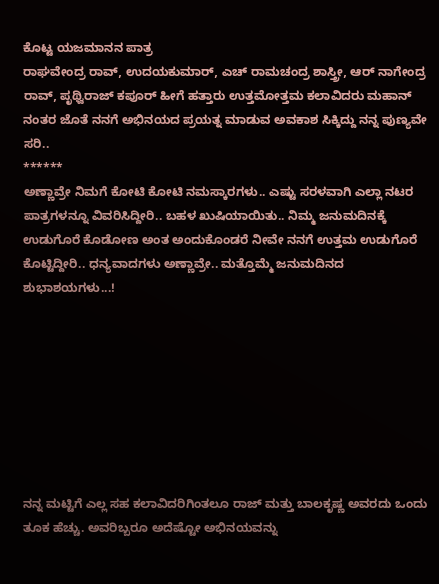ಕೊಟ್ಟ ಯಜಮಾನನ ಪಾತ್ರ
ರಾಘವೇಂದ್ರ ರಾವ್, ಉದಯಕುಮಾರ್, ಎಚ್ ರಾಮಚಂದ್ರ ಶಾಸ್ತ್ರೀ, ಆರ್ ನಾಗೇಂದ್ರ ರಾವ್, ಪೃಥ್ವಿರಾಜ್ ಕಪೂರ್ ಹೀಗೆ ಹತ್ತಾರು ಉತ್ತಮೋತ್ತಮ ಕಲಾವಿದರು ಮಹಾನ್ ನಂತರ ಜೊತೆ ನನಗೆ ಅಭಿನಯದ ಪ್ರಯತ್ನ ಮಾಡುವ ಅವಕಾಶ ಸಿಕ್ಕಿದ್ದು ನನ್ನ ಪುಣ್ಯವೇ ಸರಿ..
******
ಅಣ್ಣಾವ್ರೇ ನಿಮಗೆ ಕೋಟಿ ಕೋಟಿ ನಮಸ್ಕಾರಗಳು.. ಎಷ್ಟು ಸರಳವಾಗಿ ಎಲ್ಲಾ ನಟರ ಪಾತ್ರಗಳನ್ನೂ ವಿವರಿಸಿದ್ದೀರಿ.. ಬಹಳ ಖುಷಿಯಾಯಿತು.. ನಿಮ್ಮ ಜನುಮದಿನಕ್ಕೆ ಉಡುಗೊರೆ ಕೊಡೋಣ ಅಂತ ಅಂದುಕೊಂಡರೆ ನೀವೇ ನನಗೆ ಉತ್ತಮ ಉಡುಗೊರೆ ಕೊಟ್ಟಿದ್ದೀರಿ.. ಧನ್ಯವಾದಗಳು ಅಣ್ಣಾವ್ರೇ.. ಮತ್ತೊಮ್ಮೆ ಜನುಮದಿನದ ಶುಭಾಶಯಗಳು...!








ನನ್ನ ಮಟ್ಟಿಗೆ ಎಲ್ಲ ಸಹ ಕಲಾವಿದರಿಗಿಂತಲೂ ರಾಜ್ ಮತ್ತು ಬಾಲಕೃಷ್ಣ ಅವರದು ಒಂದು ತೂಕ ಹೆಚ್ಚು. ಅವರಿಬ್ಬರೂ ಅದೆಷ್ಟೋ ಅಭಿನಯವನ್ನು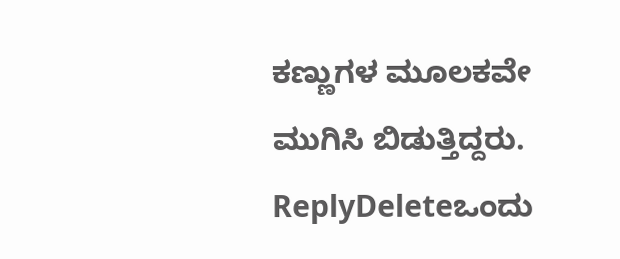ಕಣ್ಣುಗಳ ಮೂಲಕವೇ ಮುಗಿಸಿ ಬಿಡುತ್ತಿದ್ದರು.
ReplyDeleteಒಂದು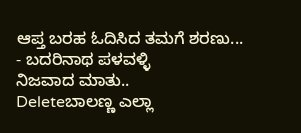ಆಪ್ತ ಬರಹ ಓದಿಸಿದ ತಮಗೆ ಶರಣು...
- ಬದರಿನಾಥ ಪಳವಳ್ಳಿ
ನಿಜವಾದ ಮಾತು..
Deleteಬಾಲಣ್ಣ ಎಲ್ಲಾ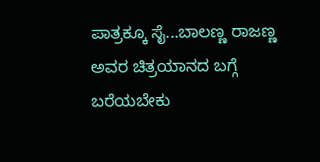ಪಾತ್ರಕ್ಕೂ ಸೈ...ಬಾಲಣ್ಣ ರಾಜಣ್ಣ ಅವರ ಚಿತ್ರಯಾನದ ಬಗ್ಗೆ ಬರೆಯಬೇಕು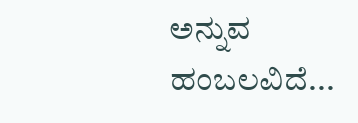ಅನ್ನುವ ಹಂಬಲವಿದೆ...